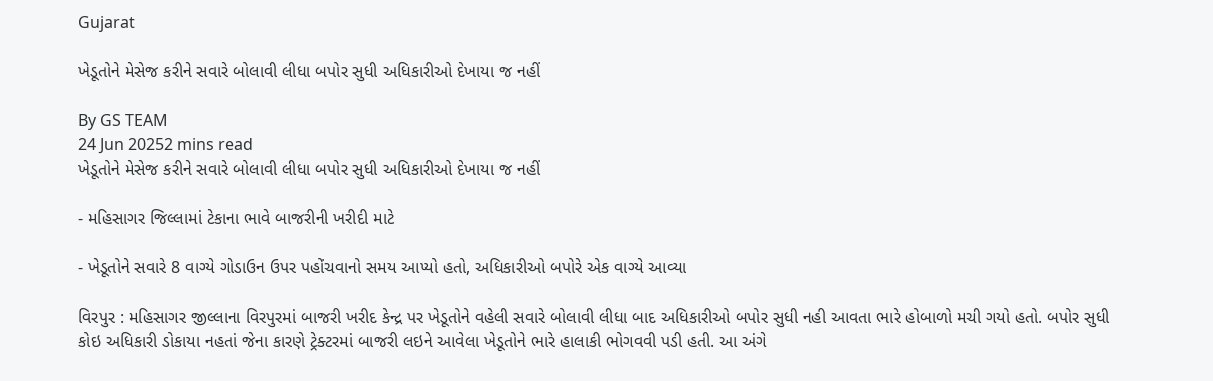Gujarat

ખેડૂતોને મેસેજ કરીને સવારે બોલાવી લીધા બપોર સુધી અધિકારીઓ દેખાયા જ નહીં

By GS TEAM
24 Jun 20252 mins read
ખેડૂતોને મેસેજ કરીને સવારે બોલાવી લીધા બપોર સુધી અધિકારીઓ દેખાયા જ નહીં

- મહિસાગર જિલ્લામાં ટેકાના ભાવે બાજરીની ખરીદી માટે

- ખેડૂતોને સવારે 8 વાગ્યે ગોડાઉન ઉપર પહોંચવાનો સમય આપ્યો હતો, અધિકારીઓ બપોરે એક વાગ્યે આવ્યા

વિરપુર : મહિસાગર જીલ્લાના વિરપુરમાં બાજરી ખરીદ કેન્દ્ર પર ખેડૂતોને વહેલી સવારે બોલાવી લીધા બાદ અધિકારીઓ બપોર સુધી નહી આવતા ભારે હોબાળો મચી ગયો હતો. બપોર સુધી કોઇ અધિકારી ડોકાયા નહતાં જેના કારણે ટ્રેક્ટરમાં બાજરી લઇને આવેલા ખેડૂતોને ભારે હાલાકી ભોગવવી પડી હતી. આ અંગે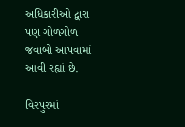અધિકારીઓ દ્વારા પણ ગોળગોળ જવાબો આપવામાં આવી રહ્યાં છે.

વિરપુરમાં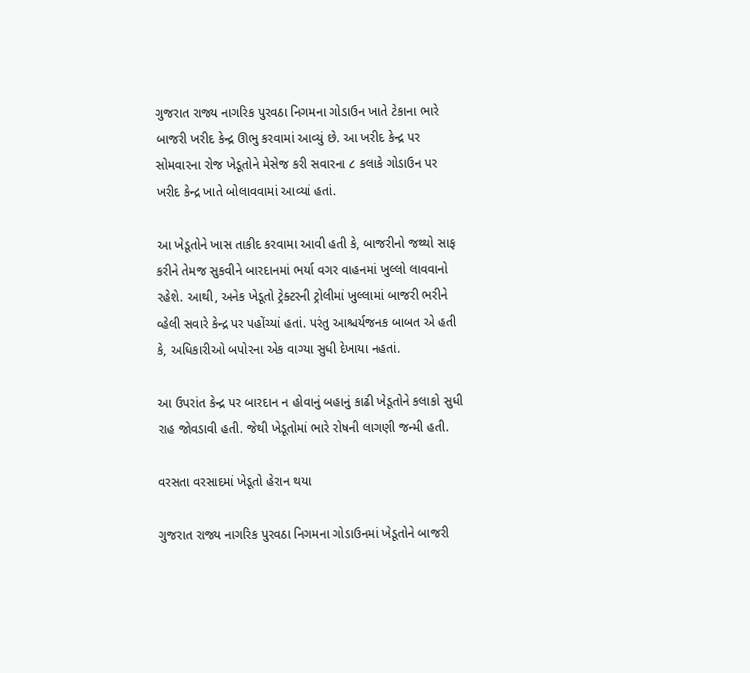ગુજરાત રાજ્ય નાગરિક પુરવઠા નિગમના ગોડાઉન ખાતે ટેકાના ભારે બાજરી ખરીદ કેન્દ્ર ઊભુ કરવામાં આવ્યું છે. આ ખરીદ કેન્દ્ર પર સોમવારના રોજ ખેડૂતોને મેસેજ કરી સવારના ૮ કલાકે ગોડાઉન પર ખરીદ કેન્દ્ર ખાતે બોલાવવામાં આવ્યાં હતાં.

આ ખેડૂતોને ખાસ તાકીદ કરવામા આવી હતી કે, બાજરીનો જથ્થો સાફ કરીને તેમજ સુકવીને બારદાનમાં ભર્યા વગર વાહનમાં ખુલ્લો લાવવાનો રહેશે. આથી, અનેક ખેડૂતો ટ્રેક્ટરની ટ્રોલીમાં ખુલ્લામાં બાજરી ભરીને વ્હેલી સવારે કેન્દ્ર પર પહોંચ્યાં હતાં. પરંતુ આશ્ચર્યજનક બાબત એ હતી કે, અધિકારીઓ બપોરના એક વાગ્યા સુધી દેખાયા નહતાં.

આ ઉપરાંત કેન્દ્ર પર બારદાન ન હોવાનું બહાનું કાઢી ખેડૂતોને કલાકો સુધી રાહ જોવડાવી હતી. જેથી ખેડૂતોમાં ભારે રોષની લાગણી જન્મી હતી.

વરસતા વરસાદમાં ખેડૂતો હેરાન થયા

ગુજરાત રાજ્ય નાગરિક પુરવઠા નિગમના ગોડાઉનમાં ખેડૂતોને બાજરી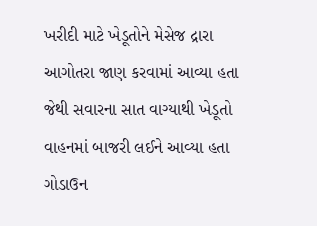ખરીદી માટે ખેડૂતોને મેસેજ દ્રારા આગોતરા જાણ કરવામાં આવ્યા હતા જેથી સવારના સાત વાગ્યાથી ખેડૂતો વાહનમાં બાજરી લઈને આવ્યા હતા ગોડાઉન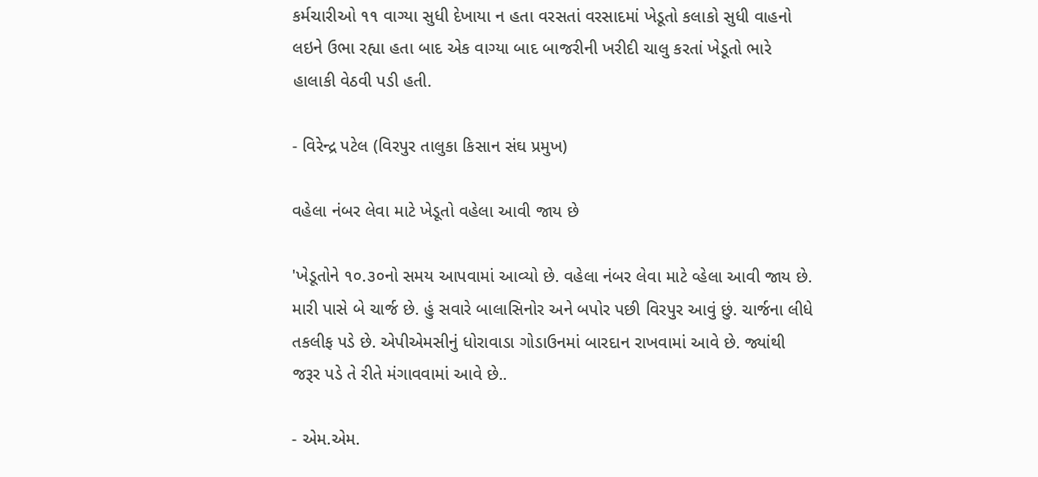કર્મચારીઓ ૧૧ વાગ્યા સુધી દેખાયા ન હતા વરસતાં વરસાદમાં ખેડૂતો કલાકો સુધી વાહનો લઇને ઉભા રહ્યા હતા બાદ એક વાગ્યા બાદ બાજરીની ખરીદી ચાલુ કરતાં ખેડૂતો ભારે હાલાકી વેઠવી પડી હતી.

- વિરેન્દ્ર પટેલ (વિરપુર તાલુકા કિસાન સંઘ પ્રમુખ)

વહેલા નંબર લેવા માટે ખેડૂતો વહેલા આવી જાય છે

'ખેડૂતોને ૧૦.૩૦નો સમય આપવામાં આવ્યો છે. વહેલા નંબર લેવા માટે વ્હેલા આવી જાય છે. મારી પાસે બે ચાર્જ છે. હું સવારે બાલાસિનોર અને બપોર પછી વિરપુર આવું છું. ચાર્જના લીધે તકલીફ પડે છે. એપીએમસીનું ધોરાવાડા ગોડાઉનમાં બારદાન રાખવામાં આવે છે. જ્યાંથી જરૂર પડે તે રીતે મંગાવવામાં આવે છે..

- એમ.એમ.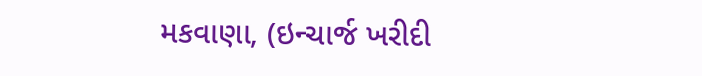મકવાણા, (ઇન્ચાર્જ ખરીદી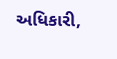અધિકારી,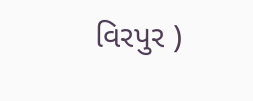વિરપુર )